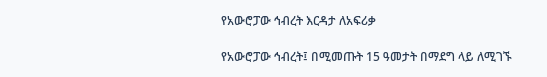የአውሮፓው ኅብረት እርዳታ ለአፍሪቃ

የአውሮፓው ኅብረት፤ በሚመጡት 15 ዓመታት በማደግ ላይ ለሚገኙ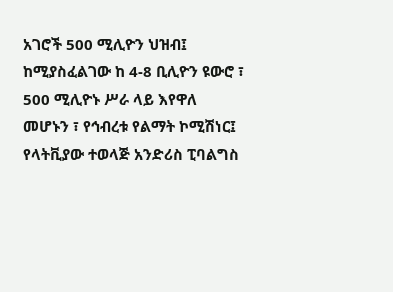አገሮች 500 ሚሊዮን ህዝብ፤ ከሚያስፈልገው ከ 4-8 ቢሊዮን ዩውሮ ፣ 500 ሚሊዮኑ ሥራ ላይ እየዋለ መሆኑን ፣ የኅብረቱ የልማት ኮሚሽነር፤ የላትቪያው ተወላጅ አንድሪስ ፒባልግስ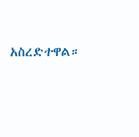አስረድተዋል።